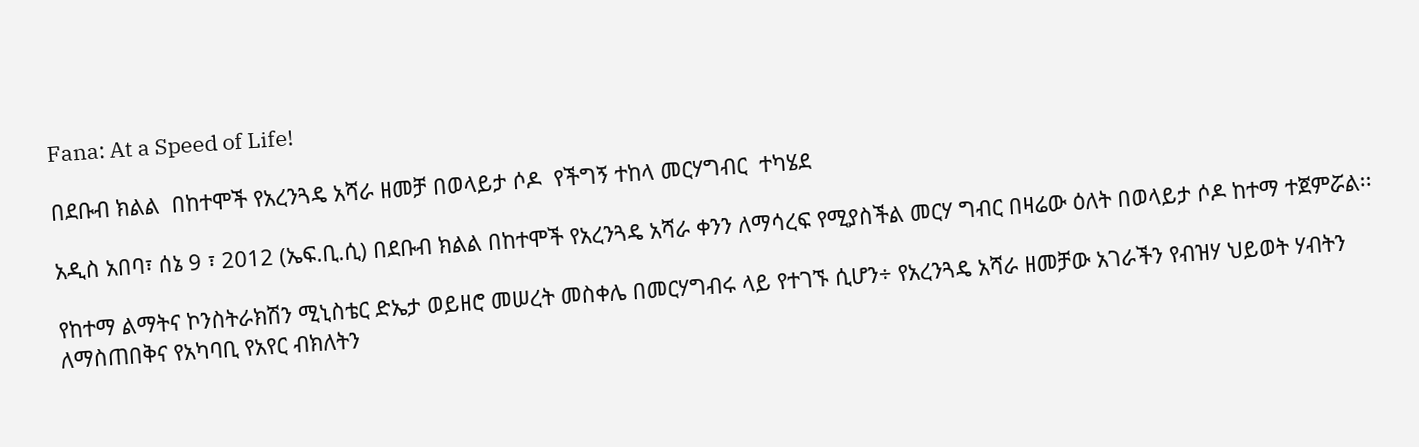Fana: At a Speed of Life!

በደቡብ ክልል  በከተሞች የአረንጓዴ አሻራ ዘመቻ በወላይታ ሶዶ  የችግኝ ተከላ መርሃግብር  ተካሄደ

አዲስ አበባ፣ ሰኔ 9 ፣ 2012 (ኤፍ.ቢ.ሲ) በደቡብ ክልል በከተሞች የአረንጓዴ አሻራ ቀንን ለማሳረፍ የሚያስችል መርሃ ግብር በዛሬው ዕለት በወላይታ ሶዶ ከተማ ተጀምሯል፡፡

የከተማ ልማትና ኮንስትራክሽን ሚኒስቴር ድኤታ ወይዘሮ መሠረት መስቀሌ በመርሃግብሩ ላይ የተገኙ ሲሆን÷ የአረንጓዴ አሻራ ዘመቻው አገራችን የብዝሃ ህይወት ሃብትን ለማስጠበቅና የአካባቢ የአየር ብክለትን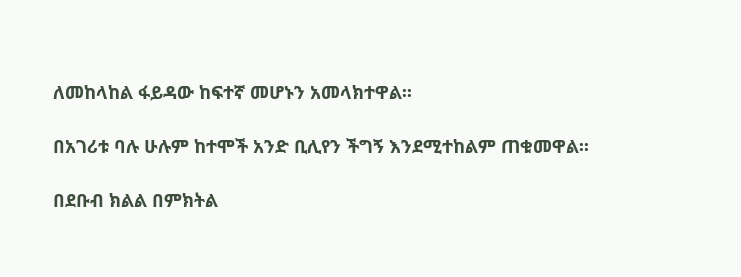ለመከላከል ፋይዳው ከፍተኛ መሆኑን አመላክተዋል፡፡

በአገሪቱ ባሉ ሁሉም ከተሞች አንድ ቢሊየን ችግኝ እንደሚተከልም ጠቁመዋል፡፡

በደቡብ ክልል በምክትል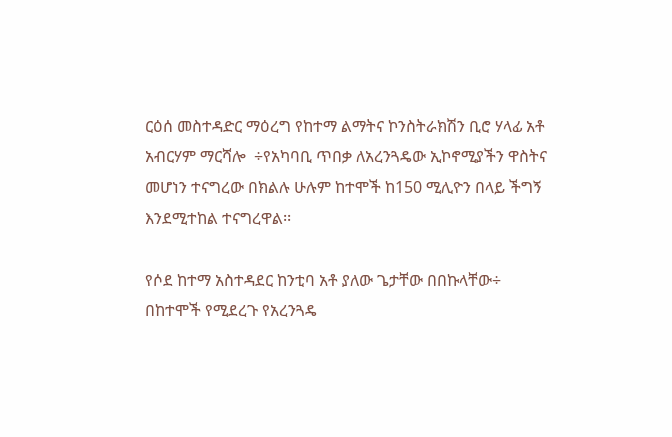ርዕሰ መስተዳድር ማዕረግ የከተማ ልማትና ኮንስትራክሽን ቢሮ ሃላፊ አቶ አብርሃም ማርሻሎ  ÷የአካባቢ ጥበቃ ለአረንጓዴው ኢኮኖሚያችን ዋስትና መሆነን ተናግረው በክልሉ ሁሉም ከተሞች ከ150 ሚሊዮን በላይ ችግኝ እንደሚተከል ተናግረዋል፡፡

የሶደ ከተማ አስተዳደር ከንቲባ አቶ ያለው ጌታቸው በበኩላቸው÷ በከተሞች የሚደረጉ የአረንጓዴ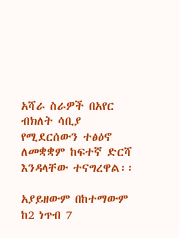አሻራ ስራዎች በአየር ብክለት ሳቢያ የሚደርሰውን ተፅዕኖ ለመቋቋም ከፍተኛ ድርሻ እንዳላቸው ተናግረዋል፡፡

አያይዘውም በከተማውም ከ2 ነጥብ 7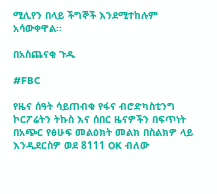ሚሊየን በላይ ችግኞች እንደሚተከሉም አሳውቀዋል፡፡

በአስጨናቂ ጉዱ

#FBC

የዜና ሰዓት ሳይጠብቁ የፋና ብሮድካስቲንግ ኮርፖሬትን ትኩስ እና ሰበር ዜናዎችን በፍጥነት በአጭር የፅሁፍ መልዕክት መልክ በስልክዎ ላይ እንዲደርስዎ ወደ 8111 OK ብለው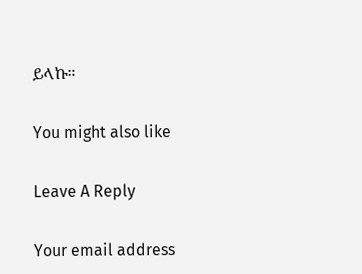ይላኩ።

You might also like

Leave A Reply

Your email address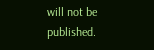will not be published.